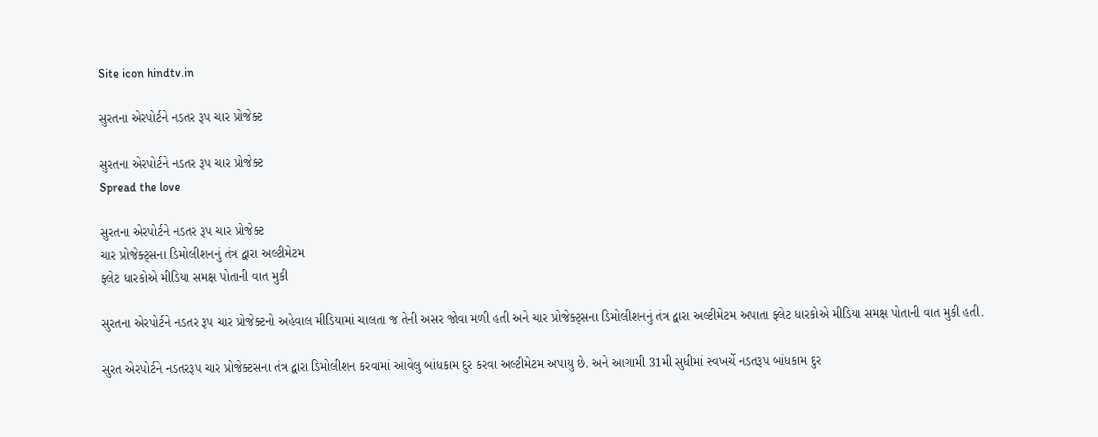Site icon hindtv.in

સુરતના એરપોર્ટને નડતર રૂપ ચાર પ્રોજેક્ટ

સુરતના એરપોર્ટને નડતર રૂપ ચાર પ્રોજેક્ટ
Spread the love

સુરતના એરપોર્ટને નડતર રૂપ ચાર પ્રોજેક્ટ
ચાર પ્રોજેક્ટ્સના ડિમોલીશનનું તંત્ર દ્વારા અલ્ટીમેટમ
ફ્લેટ ધારકોએ મીડિયા સમક્ષ પોતાની વાત મુકી

સુરતના એરપોર્ટને નડતર રૂપ ચાર પ્રોજેક્ટનો અહેવાલ મીડિયામાં ચાલતા જ તેની અસર જોવા મળી હતી અને ચાર પ્રોજેક્ટ્સના ડિમોલીશનનું તંત્ર દ્વારા અલ્ટીમેટમ અપાતા ફ્લેટ ધારકોએ મીડિયા સમક્ષ પોતાની વાત મુકી હતી.

સુરત એરપોર્ટને નડતરરૂપ ચાર પ્રોજેક્ટસના તંત્ર દ્વારા ડિમોલીશન કરવામાં આવેલુ બાંધકામ દુર કરવા અલ્ટીમેટમ અપાયુ છે. અને આગામી 31મી સુધીમાં સ્વખર્ચે નડતરૂપ બાંધકામ દુર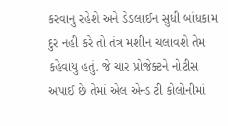કરવાનુ રહેશે અને ડેડલાઈન સુધી બાંધકામ દુર નહી કરે તો તંત્ર મશીન ચલાવશે તેમ કહેવાયુ હતું. જે ચાર પ્રોજેક્ટને નોટીસ અપાઈ છે તેમાં એલ એન્ડ ટી કોલોનીમાં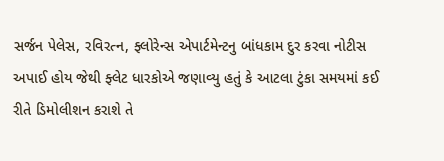સર્જન પેલેસ, રવિરત્ન, ફ્લોરેન્સ એપાર્ટમેન્ટનુ બાંધકામ દુર કરવા નોટીસ અપાઈ હોય જેથી ફ્લેટ ધારકોએ જણાવ્યુ હતું કે આટલા ટુંકા સમયમાં કઈ રીતે ડિમોલીશન કરાશે તે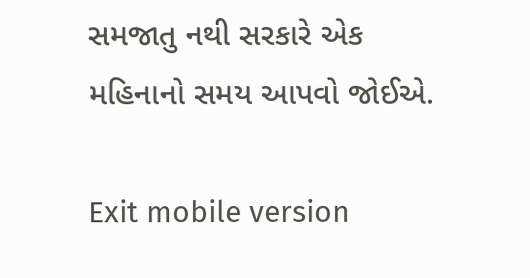સમજાતુ નથી સરકારે એક મહિનાનો સમય આપવો જોઈએ.

Exit mobile version